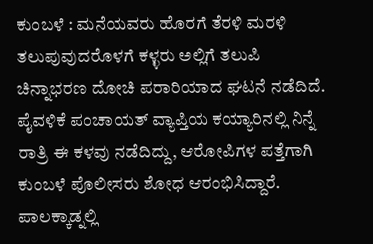ಕುಂಬಳೆ : ಮನೆಯವರು ಹೊರಗೆ ತೆರಳಿ ಮರಳಿ ತಲುಪುವುದರೊಳಗೆ ಕಳ್ಳರು ಅಲ್ಲಿಗೆ ತಲುಪಿ ಚಿನ್ನಾಭರಣ ದೋಚಿ ಪರಾರಿಯಾದ ಘಟನೆ ನಡೆದಿದೆ. ಪೈವಳಿಕೆ ಪಂಚಾಯತ್ ವ್ಯಾಪ್ತಿಯ ಕಯ್ಯಾರಿನಲ್ಲಿ ನಿನ್ನೆ ರಾತ್ರಿ ಈ ಕಳವು ನಡೆದಿದ್ದು, ಆರೋಪಿಗಳ ಪತ್ತೆಗಾಗಿ ಕುಂಬಳೆ ಪೊಲೀಸರು ಶೋಧ ಆರಂಭಿಸಿದ್ದಾರೆ.
ಪಾಲಕ್ಕಾಡ್ನಲ್ಲಿ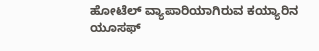ಹೋಟೆಲ್ ವ್ಯಾಪಾರಿಯಾಗಿರುವ ಕಯ್ಯಾರಿನ ಯೂಸಫ್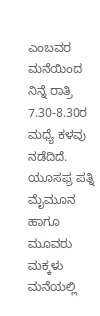ಎಂಬವರ ಮನೆಯಿಂದ ನಿನ್ನೆ ರಾತ್ರಿ 7.30-8.30ರ ಮಧ್ಯೆ ಕಳವು ನಡೆದಿದೆ. ಯೂಸಫ್ರ ಪತ್ನಿ ಮೈಮೂನ ಹಾಗೂ ಮೂವರು ಮಕ್ಕಳು ಮನೆಯಲ್ಲಿ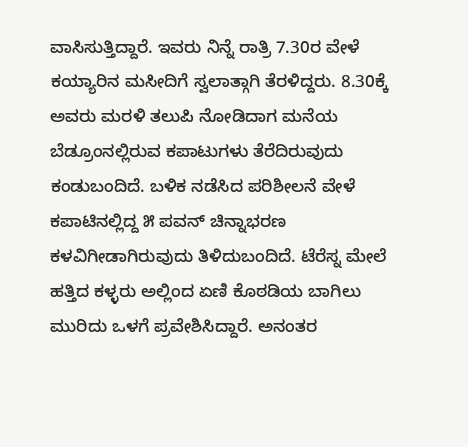ವಾಸಿಸುತ್ತಿದ್ದಾರೆ. ಇವರು ನಿನ್ನೆ ರಾತ್ರಿ 7.30ರ ವೇಳೆ ಕಯ್ಯಾರಿನ ಮಸೀದಿಗೆ ಸ್ವಲಾತ್ಗಾಗಿ ತೆರಳಿದ್ದರು. 8.30ಕ್ಕೆ ಅವರು ಮರಳಿ ತಲುಪಿ ನೋಡಿದಾಗ ಮನೆಯ ಬೆಡ್ರೂಂನಲ್ಲಿರುವ ಕಪಾಟುಗಳು ತೆರೆದಿರುವುದು ಕಂಡುಬಂದಿದೆ. ಬಳಿಕ ನಡೆಸಿದ ಪರಿಶೀಲನೆ ವೇಳೆ ಕಪಾಟಿನಲ್ಲಿದ್ದ ೫ ಪವನ್ ಚಿನ್ನಾಭರಣ ಕಳವಿಗೀಡಾಗಿರುವುದು ತಿಳಿದುಬಂದಿದೆ. ಟೆರೆಸ್ನ ಮೇಲೆ ಹತ್ತಿದ ಕಳ್ಳರು ಅಲ್ಲಿಂದ ಏಣಿ ಕೊಠಡಿಯ ಬಾಗಿಲು ಮುರಿದು ಒಳಗೆ ಪ್ರವೇಶಿಸಿದ್ದಾರೆ. ಅನಂತರ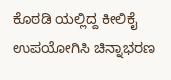ಕೊಠಡಿ ಯಲ್ಲಿದ್ದ ಕೀಲಿಕೈ ಉಪಯೋಗಿಸಿ ಚಿನ್ನಾಭರಣ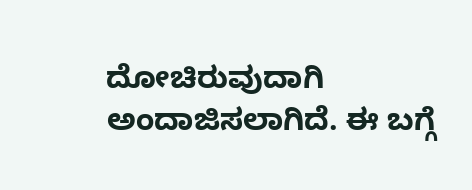ದೋಚಿರುವುದಾಗಿ ಅಂದಾಜಿಸಲಾಗಿದೆ. ಈ ಬಗ್ಗೆ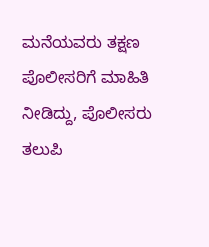ಮನೆಯವರು ತಕ್ಷಣ ಪೊಲೀಸರಿಗೆ ಮಾಹಿತಿ ನೀಡಿದ್ದು, ಪೊಲೀಸರು ತಲುಪಿ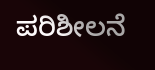ಪರಿಶೀಲನೆ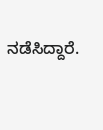ನಡೆಸಿದ್ದಾರೆ.